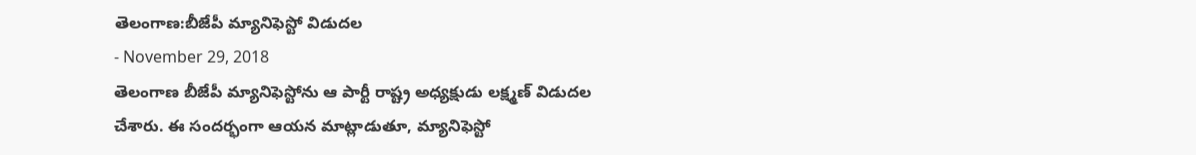తెలంగాణ:బీజేపీ మ్యానిఫెస్టో విడుదల
- November 29, 2018
తెలంగాణ బీజేపీ మ్యానిఫెస్టోను ఆ పార్టీ రాష్ట్ర అధ్యక్షుడు లక్ష్మణ్ విడుదల చేశారు. ఈ సందర్భంగా ఆయన మాట్లాడుతూ, మ్యానిఫెస్టో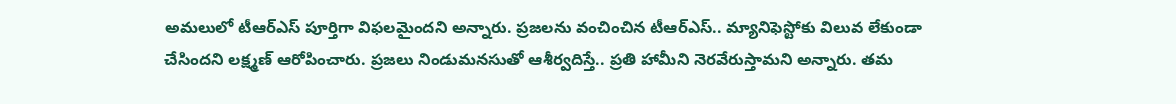అమలులో టీఆర్ఎస్ పూర్తిగా విఫలమైందని అన్నారు. ప్రజలను వంచించిన టీఆర్ఎస్.. మ్యానిఫెస్టోకు విలువ లేకుండా చేసిందని లక్ష్మణ్ ఆరోపించారు. ప్రజలు నిండుమనసుతో ఆశీర్వదిస్తే.. ప్రతి హామీని నెరవేరుస్తామని అన్నారు. తమ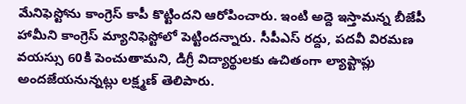మేనిఫెస్టోను కాంగ్రెస్ కాపీ కొట్టిందని ఆరోపించారు. ఇంటి అద్దె ఇస్తామన్న బీజేపీ హామీని కాంగ్రెస్ మ్యానిఫెస్టోలో పెట్టిందన్నారు. సీపీఎస్ రద్దు, పదవీ విరమణ వయస్సు 60కి పెంచుతామని, డిగ్రీ విద్యార్థులకు ఉచితంగా ల్యాప్టాప్లు అందజేయనున్నట్లు లక్ష్మణ్ తెలిపారు.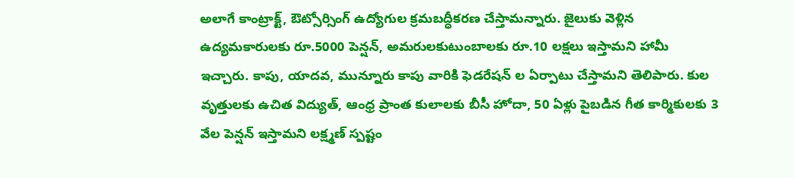అలాగే కాంట్రాక్ట్, ఔట్సోర్సింగ్ ఉద్యోగుల క్రమబద్ధీకరణ చేస్తామన్నారు. జైలుకు వెళ్లిన ఉద్యమకారులకు రూ.5000 పెన్షన్, అమరులకుటుంబాలకు రూ.10 లక్షలు ఇస్తామని హామీ ఇచ్చారు. కాపు, యాదవ, మున్నూరు కాపు వారికి ఫెడరేషన్ ల ఏర్పాటు చేస్తామని తెలిపారు. కుల వృత్తులకు ఉచిత విద్యుత్, ఆంధ్ర ప్రాంత కులాలకు బీసీ హోదా, 50 ఏళ్లు పైబడిన గీత కార్మికులకు 3 వేల పెన్షన్ ఇస్తామని లక్ష్మణ్ స్పష్టం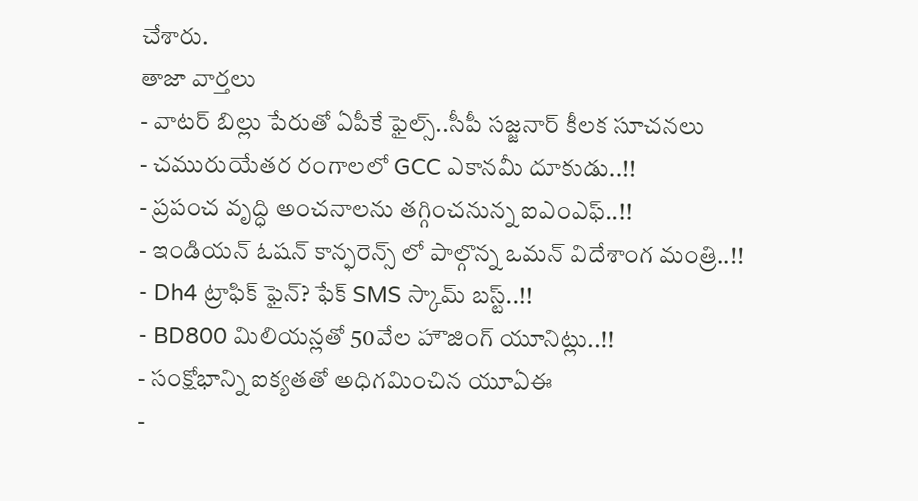చేశారు.
తాజా వార్తలు
- వాటర్ బిల్లు పేరుతో ఏపీకే ఫైల్స్..సీపీ సజ్జనార్ కీలక సూచనలు
- చమురుయేతర రంగాలలో GCC ఎకానమీ దూకుడు..!!
- ప్రపంచ వృద్ధి అంచనాలను తగ్గించనున్న ఐఎంఎఫ్..!!
- ఇండియన్ ఓషన్ కాన్ఫరెన్స్ లో పాల్గొన్న ఒమన్ విదేశాంగ మంత్రి..!!
- Dh4 ట్రాఫిక్ ఫైన్? ఫేక్ SMS స్కామ్ బస్ట్..!!
- BD800 మిలియన్లతో 50వేల హౌజింగ్ యూనిట్లు..!!
- సంక్షోభాన్ని ఐక్యతతో అధిగమించిన యూఏఈ
-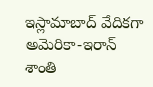ఇస్లామాబాద్ వేదికగా అమెరికా-ఇరాన్ శాంతి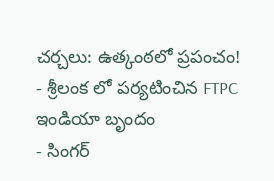చర్చలు: ఉత్కంఠలో ప్రపంచం!
- శ్రీలంక లో పర్యటించిన FTPC ఇండియా బృందం
- సింగర్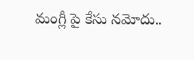మంగ్లీ పై కేసు నమోదు..